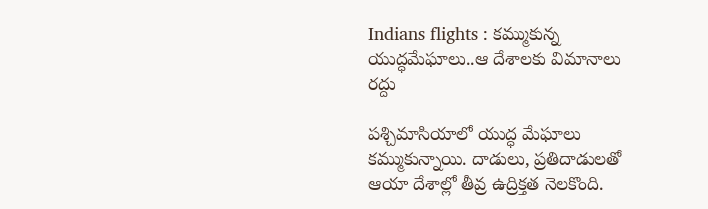Indians flights : కమ్ముకున్న యుద్ధమేఘాలు..ఆ దేశాలకు విమానాలు రద్దు

పశ్చిమాసియాలో యుద్ధ మేఘాలు కమ్ముకున్నాయి. దాడులు, ప్రతిదాడులతో ఆయా దేశాల్లో తీవ్ర ఉద్రిక్తత నెలకొంది.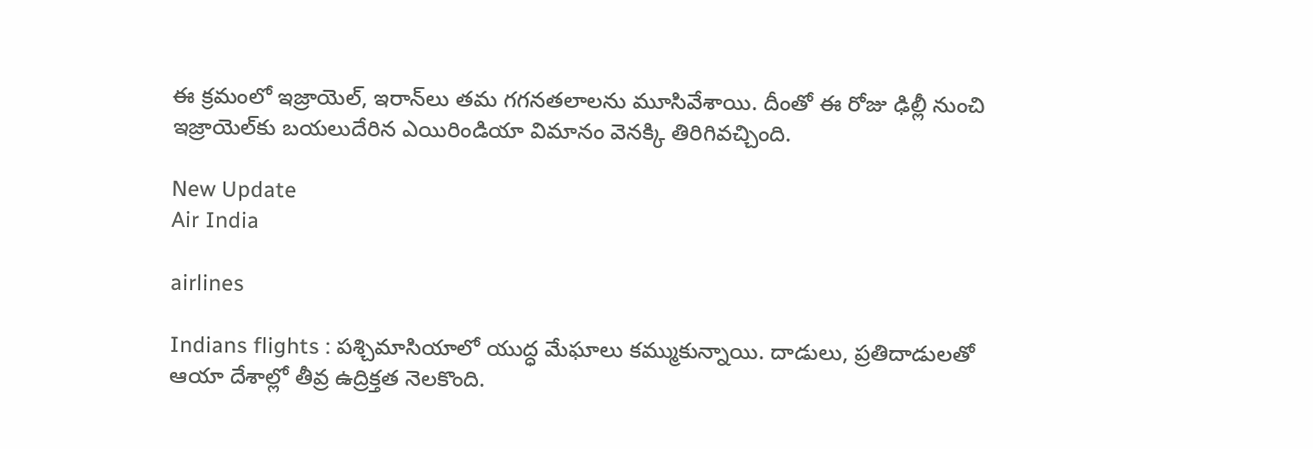ఈ క్రమంలో ఇజ్రాయెల్‌, ఇరాన్‌లు తమ గగనతలాలను మూసివేశాయి. దీంతో ఈ రోజు ఢిల్లీ నుంచి ఇజ్రాయెల్‌కు బయలుదేరిన ఎయిరిండియా విమానం వెనక్కి తిరిగివచ్చింది.

New Update
Air India

airlines

Indians flights : పశ్చిమాసియాలో యుద్ధ మేఘాలు కమ్ముకున్నాయి. దాడులు, ప్రతిదాడులతో ఆయా దేశాల్లో తీవ్ర ఉద్రిక్తత నెలకొంది.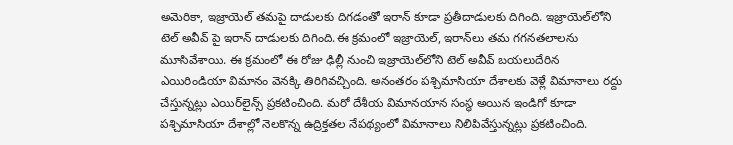అమెరికా, ఇజ్రాయెల్‌ తమపై దాడులకు దిగడంతో ఇరాన్‌ కూడా ప్రతీదాడులకు దిగింది. ఇజ్రాయెల్‌లోని టెల్‌ అవీవ్‌ పై ఇరాన్‌ దాడులకు దిగింది.ఈ క్రమంలో ఇజ్రాయెల్‌, ఇరాన్‌లు తమ గగనతలాలను మూసివేశాయి. ఈ క్రమంలో ఈ రోజు ఢిల్లీ నుంచి ఇజ్రాయెల్‌లోని టెల్‌ అవీవ్‌ బయలుదేరిన ఎయిరిండియా విమానం వెనక్కి తిరిగివచ్చింది. అనంతరం పశ్చిమాసియా దేశాలకు వెళ్లే విమానాలు రద్దు చేస్తున్నట్లు ఎయిర్‌లైన్స్‌ ప్రకటించింది. మరో దేశీయ విమానయాన సంస్థ అయిన ఇండిగో కూడా పశ్చిమాసియా దేశాల్లో నెలకొన్న ఉద్రిక్తతల నేపథ్యంలో విమానాలు నిలిపివేస్తున్నట్లు ప్రకటించింది.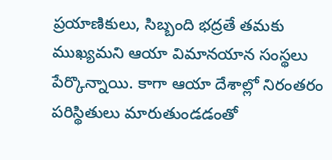ప్రయాణికులు, సిబ్బంది భద్రతే తమకు ముఖ్యమని ఆయా విమానయాన సంస్థలు పేర్కొన్నాయి. కాగా ఆయా దేశాల్లో నిరంతరం పరిస్థితులు మారుతుండడంతో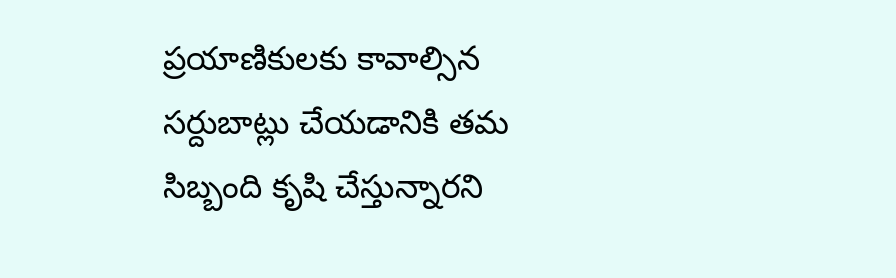ప్రయాణికులకు కావాల్సిన సర్దుబాట్లు చేయడానికి తమ సిబ్బంది కృషి చేస్తున్నారని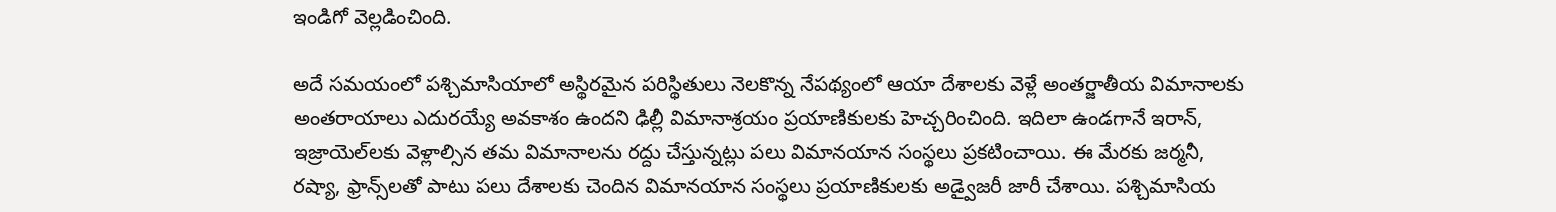ఇండిగో వెల్లడించింది.

అదే సమయంలో పశ్చిమాసియాలో అస్థిరమైన పరిస్థితులు నెలకొన్న నేపథ్యంలో ఆయా దేశాలకు వెళ్లే అంతర్జాతీయ విమానాలకు అంతరాయాలు ఎదురయ్యే అవకాశం ఉందని ఢిల్లీ విమానాశ్రయం ప్రయాణికులకు హెచ్చరించింది. ఇదిలా ఉండగానే ఇరాన్‌, ఇజ్రాయెల్‌లకు వెళ్లాల్సిన తమ విమానాలను రద్దు చేస్తున్నట్లు పలు విమానయాన సంస్థలు ప్రకటించాయి. ఈ మేరకు జర్మనీ, రష్యా, ఫ్రాన్స్‌లతో పాటు పలు దేశాలకు చెందిన విమానయాన సంస్థలు ప్రయాణికులకు అడ్వైజరీ జారీ చేశాయి. పశ్చిమాసియ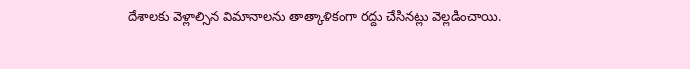దేశాలకు వెళ్లాల్సిన విమానాలను తాత్కాళికంగా రద్దు చేసినట్లు వెల్లడించాయి.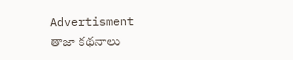Advertisment
తాజా కథనాలు